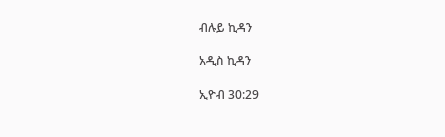ብሉይ ኪዳን

አዲስ ኪዳን

ኢዮብ 30:29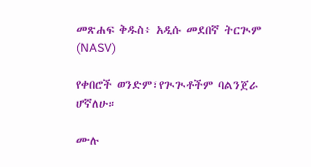መጽሐፍ ቅዱስ፥ አዲሱ መደበኛ ትርጒም (NASV)

የቀበሮች ወንድም፣የጒጒቶችም ባልንጀራ ሆኛለሁ።

ሙሉ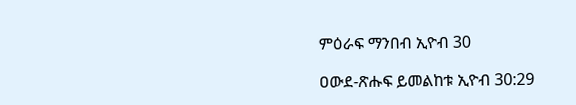ምዕራፍ ማንበብ ኢዮብ 30

ዐውደ-ጽሑፍ ይመልከቱ ኢዮብ 30:29